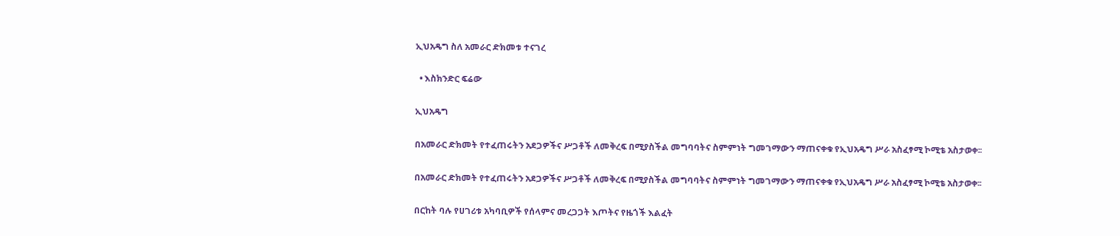ኢህአዴግ ስለ አመራር ድክመቱ ተናገረ

  • እስክንድር ፍሬው

ኢህአዴግ

በአመራር ድክመት የተፈጠሩትን አደጋዎችና ሥጋቶች ለመቅረፍ በሚያስችል መግባባትና ስምምነት ግመገማውን ማጠናቀቁ የኢህአዴግ ሥራ አስፈፃሚ ኮሚቴ አስታወቀ፡፡

በአመራር ድክመት የተፈጠሩትን አደጋዎችና ሥጋቶች ለመቅረፍ በሚያስችል መግባባትና ስምምነት ግመገማውን ማጠናቀቁ የኢህአዴግ ሥራ አስፈፃሚ ኮሚቴ አስታወቀ፡፡

በርከት ባሉ የሀገሪቱ አካባቢዎች የሰላምና መረጋጋት እጦትና የዜጎች እልፈት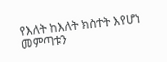የእለት ከእለት ክስተት እየሆነ መምጣቱን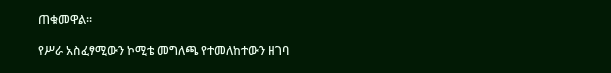ጠቁመዋል፡፡

የሥራ አስፈፃሚውን ኮሚቴ መግለጫ የተመለከተውን ዘገባ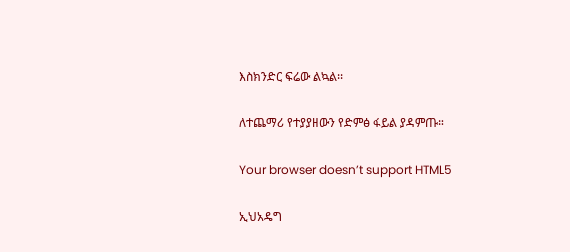እስክንድር ፍሬው ልኳል፡፡

ለተጨማሪ የተያያዘውን የድምፅ ፋይል ያዳምጡ።

Your browser doesn’t support HTML5

ኢህአዴግ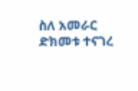ስለ አመራር ድክመቱ ተናገረ